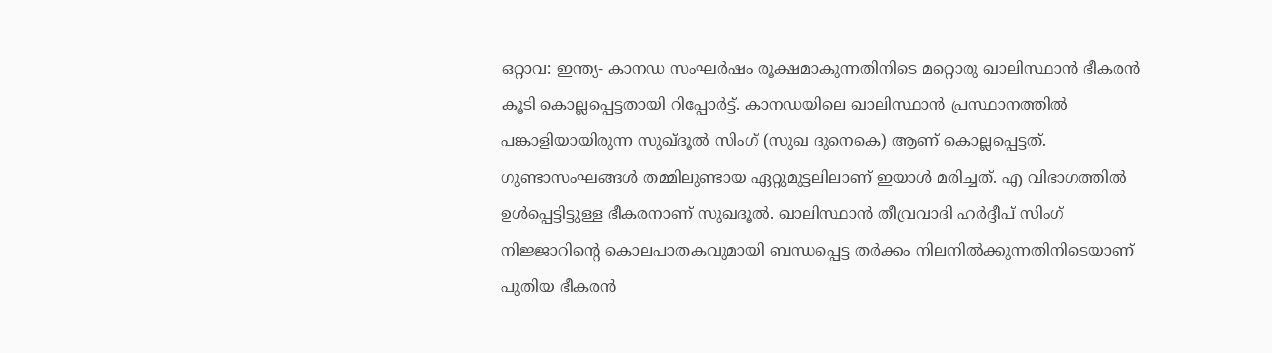ഒറ്റാവ: ഇന്ത്യ- കാനഡ സംഘർഷം രൂക്ഷമാകുന്നതിനിടെ മറ്റൊരു ഖാലിസ്ഥാൻ ഭീകരൻ കൂടി കൊല്ലപ്പെട്ടതായി റിപ്പോർട്ട്. കാനഡയിലെ ഖാലിസ്ഥാൻ പ്രസ്ഥാനത്തിൽ പങ്കാളിയായിരുന്ന സുഖ്ദൂൽ സിംഗ് (സുഖ ദുനെകെ) ആണ് കൊല്ലപ്പെട്ടത്. ഗുണ്ടാസംഘങ്ങൾ തമ്മിലുണ്ടായ ഏറ്റുമുട്ടലിലാണ് ഇയാൾ മരിച്ചത്. എ വിഭാഗത്തിൽ ഉൾപ്പെട്ടിട്ടുള്ള ഭീകരനാണ് സുഖദൂൽ. ഖാലിസ്ഥാൻ തീവ്രവാദി ഹർദ്ദീപ് സിംഗ് നിജ്ജാറിന്റെ കൊലപാതകവുമായി ബന്ധപ്പെട്ട തർക്കം നിലനിൽക്കുന്നതിനിടെയാണ് പുതിയ ഭീകരൻ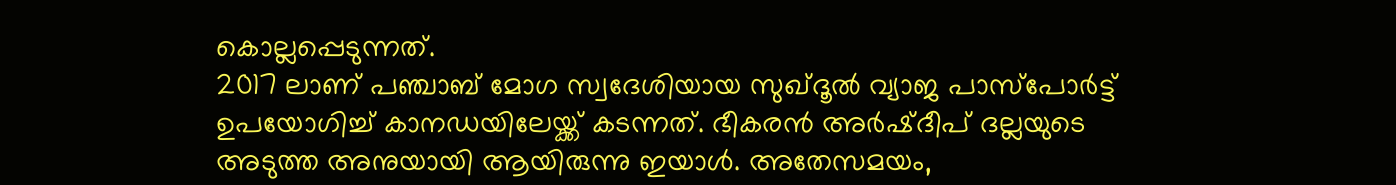കൊല്ലപ്പെടുന്നത്.
2017 ലാണ് പഞ്ചാബ് മോഗ സ്വദേശിയായ സുഖ്ദൂൽ വ്യാജ പാസ്പോർട്ട് ഉപയോഗിച്ച് കാനഡയിലേയ്ക്ക് കടന്നത്. ഭീകരൻ അർഷ്ദീപ് ദല്ലയുടെ അടുത്ത അനുയായി ആയിരുന്നു ഇയാൾ. അതേസമയം,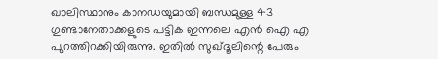ഖാലിസ്ഥാനും കാനഡയുമായി ബന്ധമുള്ള 43 ഗുണ്ടാനേതാക്കളുടെ പട്ടിക ഇന്നലെ എൻ ഐ എ പുറത്തിറക്കിയിരുന്നു. ഇതിൽ സുഖ്ദൂലിന്റെ പേരും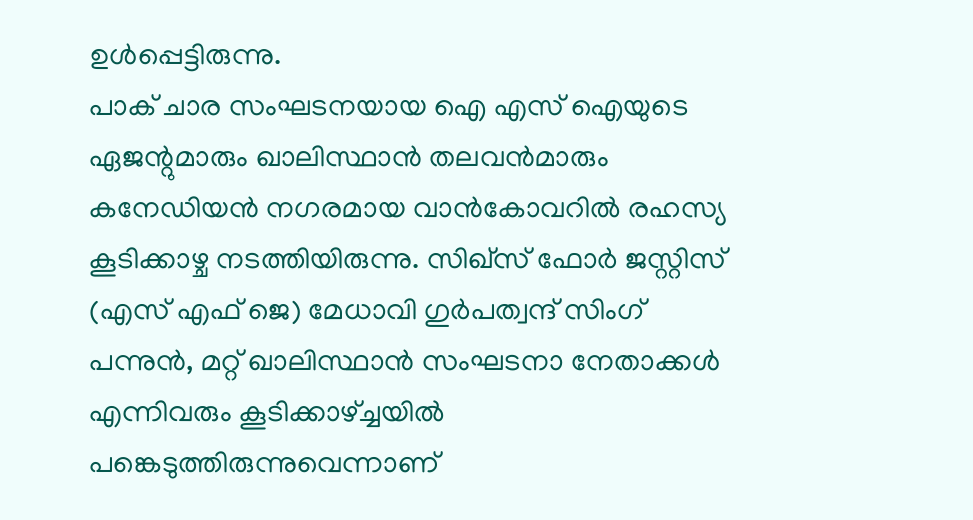ഉൾപ്പെട്ടിരുന്നു.
പാക് ചാര സംഘടനയായ ഐ എസ് ഐയുടെ ഏജന്റുമാരും ഖാലിസ്ഥാൻ തലവൻമാരും കനേഡിയൻ നഗരമായ വാൻകോവറിൽ രഹസ്യ കൂടിക്കാഴ്ച നടത്തിയിരുന്നു. സിഖ്സ് ഫോർ ജസ്റ്റിസ് (എസ് എഫ് ജെ) മേധാവി ഗുർപത്വന്ദ് സിംഗ് പന്നുൻ, മറ്റ് ഖാലിസ്ഥാൻ സംഘടനാ നേതാക്കൾ എന്നിവരും കൂടിക്കാഴ്ച്ചയിൽ പങ്കെടുത്തിരുന്നുവെന്നാണ്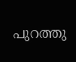പുറത്തു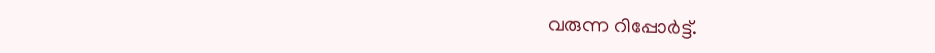വരുന്ന റിപ്പോർട്ട്.